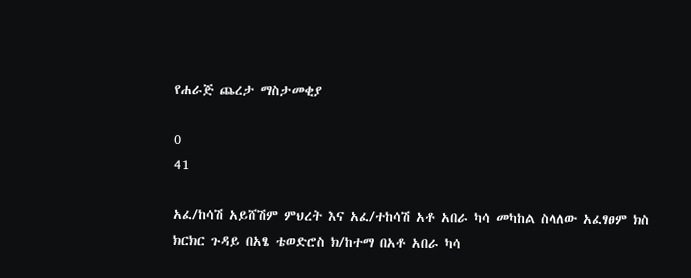የሐራጅ ጨረታ ማስታመቂያ

0
41

አፈ/ከሳሽ አይሸሽም ምህረት እና አፈ/ተከሳሽ አቶ አበራ ካሳ መካከል ስላለው አፈፃፀም ክስ ክርክር ጉዳይ በአፄ ቴወድሮስ ክ/ከተማ በአቶ አበራ ካሳ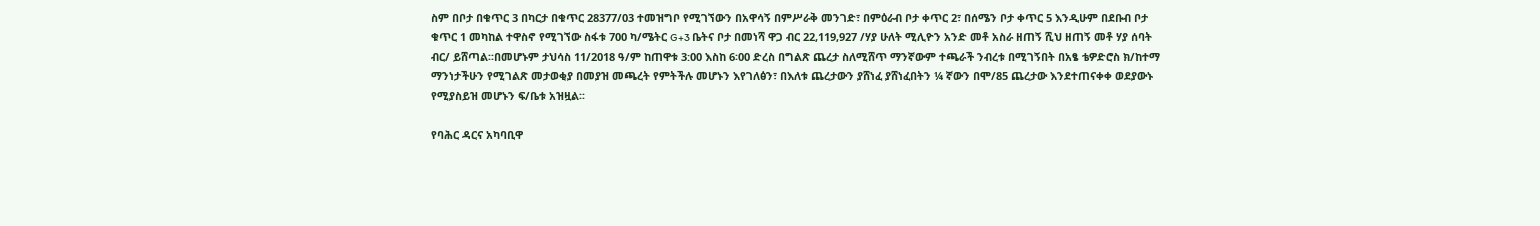ስም በቦታ በቁጥር 3 በካርታ በቁጥር 28377/03 ተመዝግቦ የሚገኘውን በአዋሳኝ በምሥራቅ መንገድ፣ በምዕራብ ቦታ ቀጥር 2፣ በሰሜን ቦታ ቀጥር 5 እንዲሁም በደቡብ ቦታ ቁጥር 1 መካከል ተዋስኖ የሚገኘው ስፋቱ 700 ካ/ሜትር G+3 ቤትና ቦታ በመነሻ ዋጋ ብር 22,119,927 /ሃያ ሁለት ሚሊዮን አንድ መቶ አስራ ዘጠኝ ሺህ ዘጠኝ መቶ ሃያ ሰባት ብር/ ይሸጣል፡፡በመሆኑም ታህሳስ 11/2018 ዓ/ም ከጠዋቱ 3:00 እስከ 6፡00 ድረስ በግልጽ ጨረታ ስለሚሸጥ ማንኛውም ተጫራች ንብረቱ በሚገኝበት በአፄ ቴዎድሮስ ክ/ከተማ ማንነታችሁን የሚገልጽ መታወቂያ በመያዝ መጫረት የምትችሉ መሆኑን እየገለፅን፣ በእለቱ ጨረታውን ያሸነፈ ያሸነፈበትን ¼ ኛውን በሞ/85 ጨረታው እንደተጠናቀቀ ወደያውኑ የሚያስይዝ መሆኑን ፍ/ቤቱ አዝዟል፡፡

የባሕር ዳርና አካባቢዋ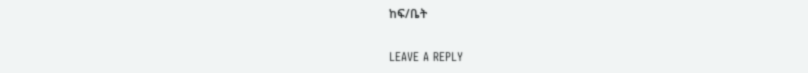ከፍ/ቤት

LEAVE A REPLY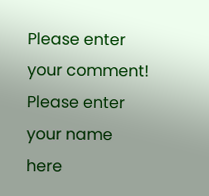Please enter your comment!
Please enter your name here